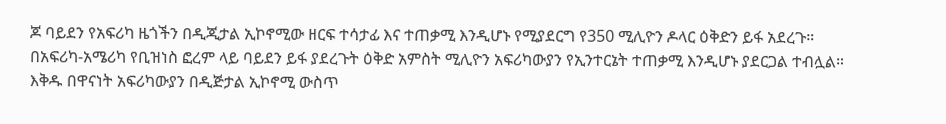ጆ ባይደን የአፍሪካ ዜጎችን በዲጂታል ኢኮኖሚው ዘርፍ ተሳታፊ እና ተጠቃሚ እንዲሆኑ የሚያደርግ የ350 ሚሊዮን ዶላር ዕቅድን ይፋ አደረጉ።
በአፍሪካ-አሜሪካ የቢዝነስ ፎረም ላይ ባይደን ይፋ ያደረጉት ዕቅድ አምስት ሚሊዮን አፍሪካውያን የኢንተርኔት ተጠቃሚ እንዲሆኑ ያደርጋል ተብሏል።
እቅዱ በዋናነት አፍሪካውያን በዲጅታል ኢኮኖሚ ውስጥ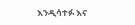እንዲሳተፉ እና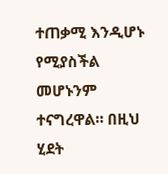ተጠቃሚ እንዲሆኑ የሚያስችል መሆኑንም ተናግረዋል። በዚህ ሂደት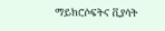ማይክሮሶፍትና ቪያሳት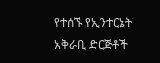የተሰኙ የኢንተርኔት አቅራቢ ድርጅቶች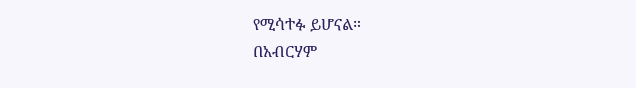የሚሳተፉ ይሆናል።
በአብርሃም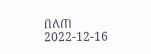በለጠ
2022-12-16